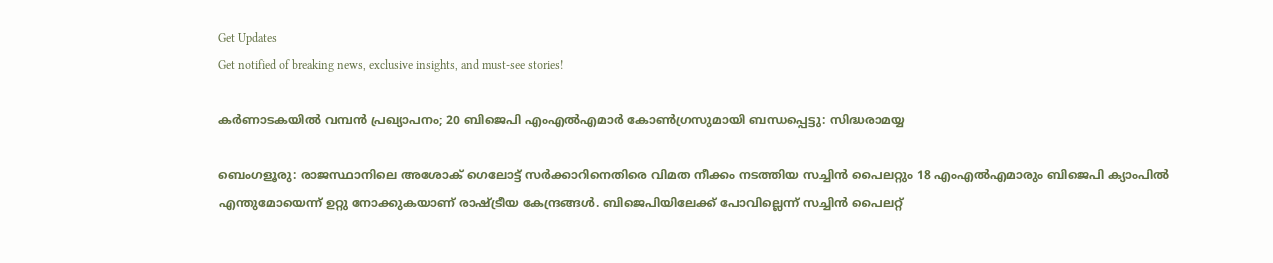Get Updates
Get notified of breaking news, exclusive insights, and must-see stories!

കര്‍ണാടകയില്‍ വമ്പന്‍ പ്രഖ്യാപനം; 20 ബിജെപി എംഎല്‍എമാര്‍ കോണ്‍ഗ്രസുമായി ബന്ധപ്പെട്ടു: സിദ്ധരാമയ്യ

ബെംഗളൂരു: രാജസ്ഥാനിലെ അശോക് ഗെലോട്ട് സര്‍ക്കാറിനെതിരെ വിമത നീക്കം നടത്തിയ സച്ചിന്‍ പൈലറ്റും 18 എംഎല്‍എമാരും ബിജെപി ക്യാംപില്‍ എന്തുമോയെന്ന് ഉറ്റു നോക്കുകയാണ് രാഷ്ട്രീയ കേന്ദ്രങ്ങള്‍. ബിജെപിയിലേക്ക് പോവില്ലെന്ന് സച്ചിന്‍ പൈലറ്റ്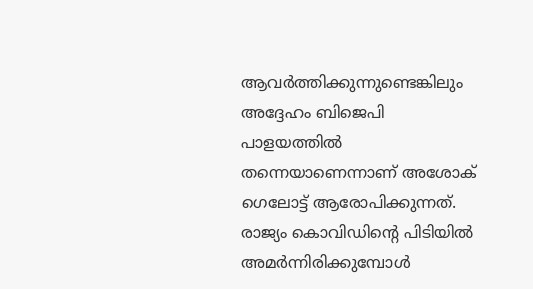ആവര്‍ത്തിക്കുന്നുണ്ടെങ്കിലും അദ്ദേഹം ബിജെപി പാളയത്തില്‍ തന്നെയാണെന്നാണ് അശോക് ഗെലോട്ട് ആരോപിക്കുന്നത്. രാജ്യം കൊവിഡിന്‍റെ പിടിയില്‍ അമര്‍ന്നിരിക്കുമ്പോള്‍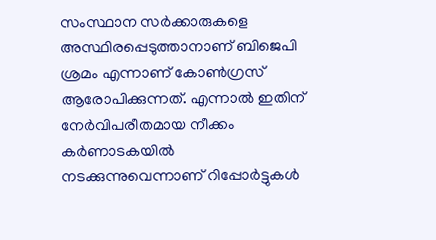സംസ്ഥാന സര്‍ക്കാരുകളെ അസ്ഥിരപ്പെടുത്താനാണ് ബിജെപി ശ്രമം എന്നാണ് കോണ്‍ഗ്രസ് ആരോപിക്കുന്നത്. എന്നാല്‍ ഇതിന് നേര്‍വിപരീതമായ നീക്കം കര്‍ണാടകയില്‍ നടക്കുന്നുവെന്നാണ് റിപ്പോര്‍ട്ടുകള്‍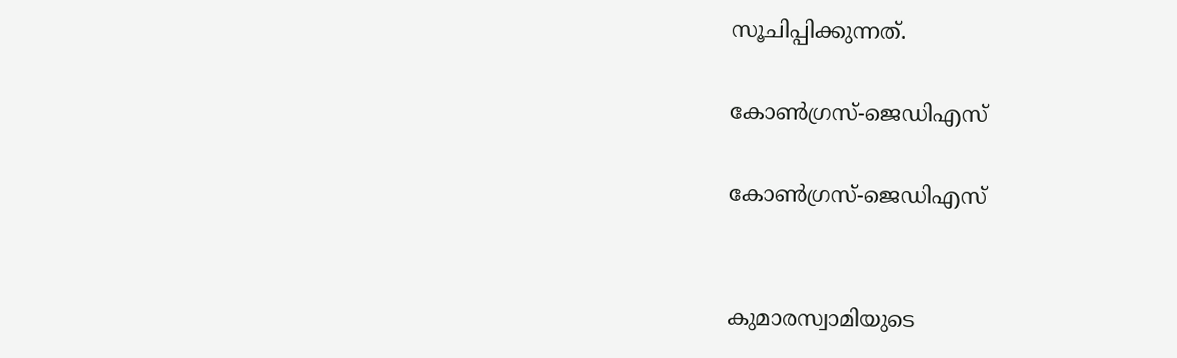സൂചിപ്പിക്കുന്നത്.

കോണ്‍ഗ്രസ്-ജെഡിഎസ്

കോണ്‍ഗ്രസ്-ജെഡിഎസ്


കുമാരസ്വാമിയുടെ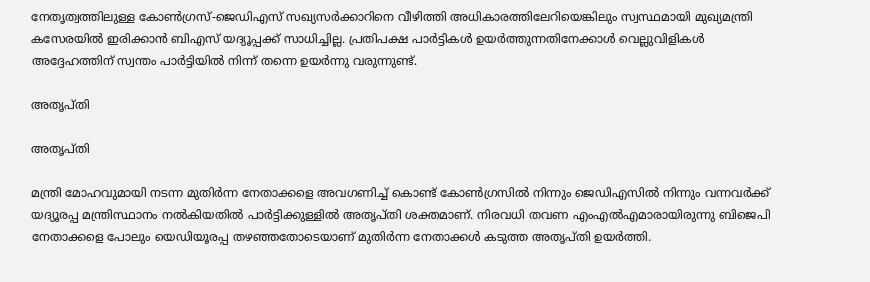നേതൃത്വത്തിലുള്ള കോണ്‍ഗ്രസ്-ജെഡിഎസ് സഖ്യസര്‍ക്കാറിനെ വീഴിത്തി അധികാരത്തിലേറിയെങ്കിലും സ്വസ്ഥമായി മുഖ്യമന്ത്രി കസേരയില്‍ ഇരിക്കാന്‍ ബിഎസ് യദ്യൂപ്പക്ക് സാധിച്ചില്ല. പ്രതിപക്ഷ പാര്‍ട്ടികള്‍ ഉയര്‍ത്തുന്നതിനേക്കാള്‍ വെല്ലുവിളികള്‍ അദ്ദേഹത്തിന് സ്വന്തം പാര്‍ട്ടിയില്‍ നിന്ന് തന്നെ ഉയര്‍ന്നു വരുന്നുണ്ട്.

അതൃപ്തി

അതൃപ്തി

മന്ത്രി മോഹവുമായി നടന്ന മുതിർന്ന നേതാക്കളെ അവഗണിച്ച് കൊണ്ട് കോണ്‍ഗ്രസില്‍ നിന്നും ജെഡിഎസില്‍ നിന്നും വന്നവര്‍ക്ക് യദ്യൂരപ്പ മന്ത്രിസ്ഥാനം നല്‍കിയതില്‍ പാര്‍ട്ടിക്കുള്ളില്‍ അതൃപ്തി ശക്തമാണ്. നിരവധി തവണ എംഎൽഎമാരായിരുന്നു ബിജെപി നേതാക്കളെ പോലും യെഡിയൂരപ്പ തഴ‍ഞ്ഞതോടെയാണ് മുതിർന്ന നേതാക്കൾ കടുത്ത അതൃപ്തി ഉയർത്തി.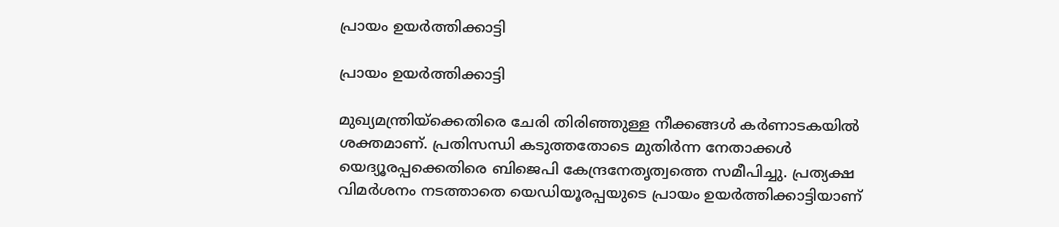പ്രായം ഉയർത്തിക്കാട്ടി

പ്രായം ഉയർത്തിക്കാട്ടി

മുഖ്യമന്ത്രിയ്ക്കെതിരെ ചേരി തിരിഞ്ഞുള്ള നീക്കങ്ങള്‍ കര്‍ണാടകയില്‍ ശക്തമാണ്. പ്രതിസന്ധി കടുത്തതോടെ മുതിർന്ന നേതാക്കൾ യെദ്യൂരപ്പക്കെതിരെ ബിജെപി കേന്ദ്രനേതൃത്വത്തെ സമീപിച്ചു. പ്രത്യക്ഷ വിമര്‍ശനം നടത്താതെ യെഡിയൂരപ്പയുടെ പ്രായം ഉയർത്തിക്കാട്ടിയാണ്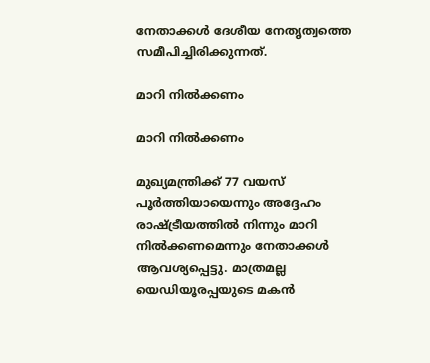നേതാക്കള്‍ ദേശീയ നേതൃത്വത്തെ സമീപിച്ചിരിക്കുന്നത്.

മാറി നിൽക്കണം

മാറി നിൽക്കണം

മുഖ്യമന്ത്രിക്ക് 77 വയസ് പൂർത്തിയായെന്നും അദ്ദേഹം രാഷ്ട്രീയത്തിൽ നിന്നും മാറി നിൽക്കണമെന്നും നേതാക്കൾ ആവശ്യപ്പെട്ടു. മാത്രമല്ല യെഡിയൂരപ്പയുടെ മകൻ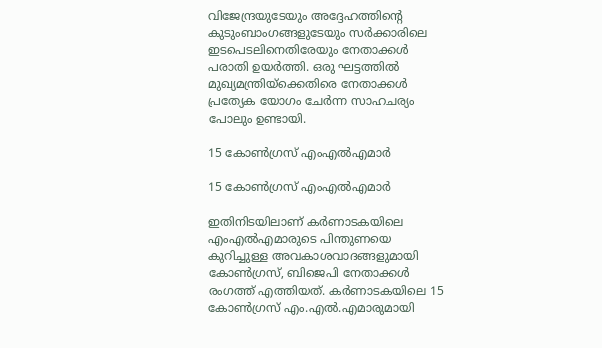വിജേന്ദ്രയുടേയും അദ്ദേഹത്തിന്റെ കുടുംബാംഗങ്ങളുടേയും സർക്കാരിലെ ഇടപെടലിനെതിരേയും നേതാക്കൾ പരാതി ഉയർത്തി. ഒരു ഘട്ടത്തിൽ മുഖ്യമന്ത്രിയ്ക്കെതിരെ നേതാക്കൾ പ്രത്യേക യോഗം ചേർന്ന സാഹചര്യം പോലും ഉണ്ടായി.

15 കോണ്‍ഗ്രസ് എംഎല്‍എമാര്‍

15 കോണ്‍ഗ്രസ് എംഎല്‍എമാര്‍

ഇതിനിടയിലാണ് കര്‍ണാടകയിലെ എംഎല്‍എമാരുടെ പിന്തുണയെ കുറിച്ചുള്ള അവകാശവാദങ്ങളുമായി കോണ്‍ഗ്രസ്, ബിജെപി നേതാക്കള്‍ രംഗത്ത് എത്തിയത്. കര്‍ണാടകയിലെ 15 കോണ്‍ഗ്രസ് എം.എല്‍.എമാരുമായി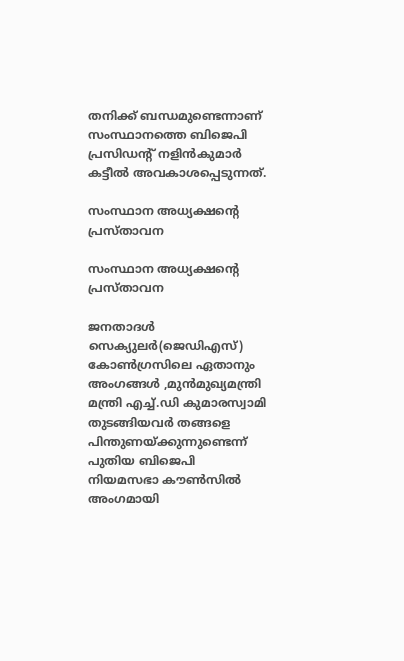തനിക്ക് ബന്ധമുണ്ടെന്നാണ് സംസ്ഥാനത്തെ ബിജെപി പ്രസിഡന്റ് നളിന്‍കുമാര്‍ കട്ടീല്‍ അവകാശപ്പെടുന്നത്.

സംസ്ഥാന അധ്യക്ഷന്‍റെ പ്രസ്താവന

സംസ്ഥാന അധ്യക്ഷന്‍റെ പ്രസ്താവന

ജനതാദള്‍ സെക്യുലര്‍(ജെഡിഎസ്) കോണ്‍ഗ്രസിലെ ഏതാനും അംഗങ്ങള്‍ ,മുന്‍മുഖ്യമന്ത്രി മന്ത്രി എച്ച്.ഡി കുമാരസ്വാമി തുടങ്ങിയവര്‍ തങ്ങളെ പിന്തുണയ്ക്കുന്നുണ്ടെന്ന് പുതിയ ബിജെപി നിയമസഭാ കൗണ്‍സില്‍ അംഗമായി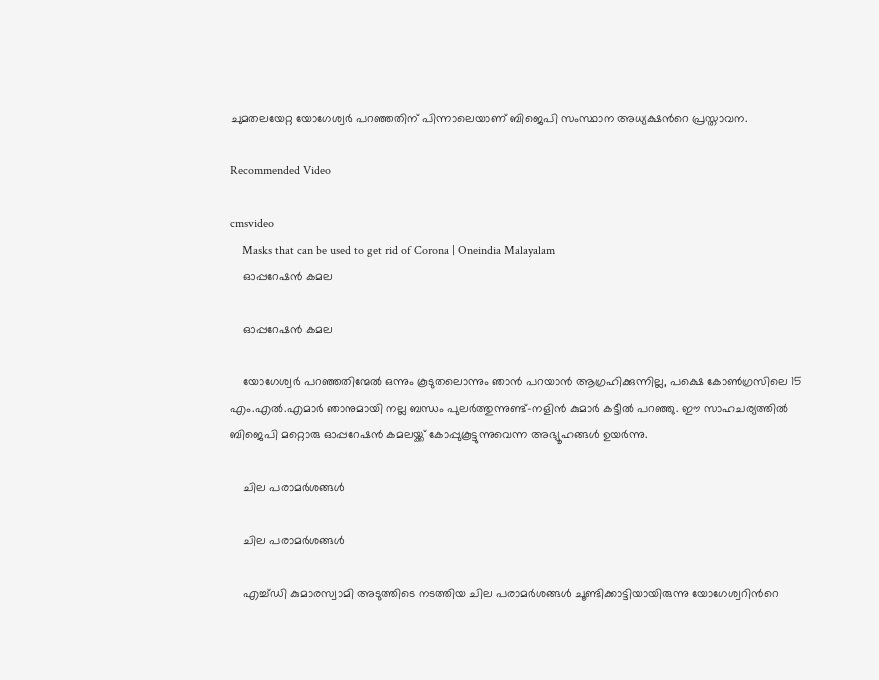ചുമതലയേറ്റ യോഗേശ്വര്‍ പറഞ്ഞതിന് പിന്നാലെയാണ് ബിജെപി സംസ്ഥാന അധ്യക്ഷന്‍റെ പ്രസ്താവന.

Recommended Video

cmsvideo
    Masks that can be used to get rid of Corona | Oneindia Malayalam
    ഓപ്പറേഷന്‍ കമല

    ഓപ്പറേഷന്‍ കമല

    യോഗേശ്വര്‍ പറഞ്ഞതിന്മേല്‍ ഒന്നും കൂടുതലൊന്നും ഞാന്‍ പറയാന്‍ ആഗ്രഹിക്കുന്നില്ല, പക്ഷെ കോണ്‍ഗ്രസിലെ 15 എം.എല്‍.എമാര്‍ ഞാനുമായി നല്ല ബന്ധം പുലര്‍ത്തുന്നുണ്ട്-നളിന്‍ കുമാര്‍ കട്ടീല്‍ പറഞ്ഞു. ഈ സാഹചര്യത്തില്‍ ബിജെപി മറ്റൊരു ഓപ്പറേഷന്‍ കമലയ്ക്ക് കോപ്പുകൂട്ടുന്നുവെന്ന അഭ്യൂഹങ്ങള്‍ ഉയര്‍ന്നു.

    ചില പരാമര്‍ശങ്ങള്‍

    ചില പരാമര്‍ശങ്ങള്‍

    എച്ച്ഡി കുമാരസ്വാമി അടുത്തിടെ നടത്തിയ ചില പരാമര്‍ശങ്ങള്‍ ചൂണ്ടിക്കാട്ടിയായിരുന്നു യോഗേശ്വറിന്‍റെ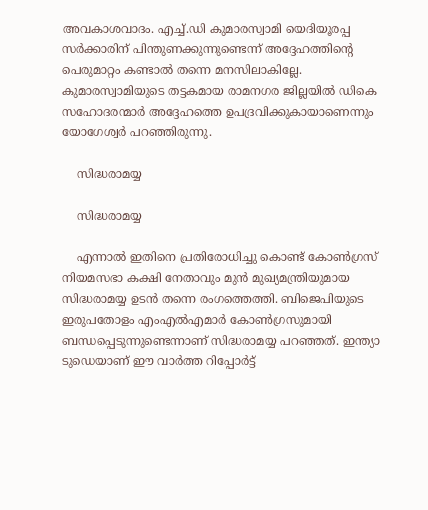അവകാശവാദം. എച്ച്.ഡി കുമാരസ്വാമി യെദിയൂരപ്പ സര്‍ക്കാരിന് പിന്തുണക്കുന്നുണ്ടെന്ന് അദ്ദേഹത്തിന്റെ പെരുമാറ്റം കണ്ടാല്‍ തന്നെ മനസിലാകില്ലേ. കുമാരസ്വാമിയുടെ തട്ടകമായ രാമനഗര ജില്ലയില്‍ ഡികെ സഹോദരന്മാര്‍ അദ്ദേഹത്തെ ഉപദ്രവിക്കുകായാണെന്നും യോഗേശ്വര്‍ പറഞ്ഞിരുന്നു.

    സിദ്ധരാമയ്യ

    സിദ്ധരാമയ്യ

    എന്നാല്‍ ഇതിനെ പ്രതിരോധിച്ചു കൊണ്ട് കോണ്‍ഗ്രസ് നിയമസഭാ കക്ഷി നേതാവും മുന്‍ മുഖ്യമന്ത്രിയുമായ സിദ്ധരാമയ്യ ഉടന്‍ തന്നെ രംഗത്തെത്തി. ബിജെപിയുടെ ഇരുപതോളം എംഎല്‍എമാര്‍ കോണ്‍ഗ്രസുമായി ബന്ധപ്പെടുന്നുണ്ടെന്നാണ് സിദ്ധരാമയ്യ പറഞ്ഞത്. ഇന്ത്യാ ടുഡെയാണ് ഈ വാര്‍ത്ത റിപ്പോര്‍ട്ട്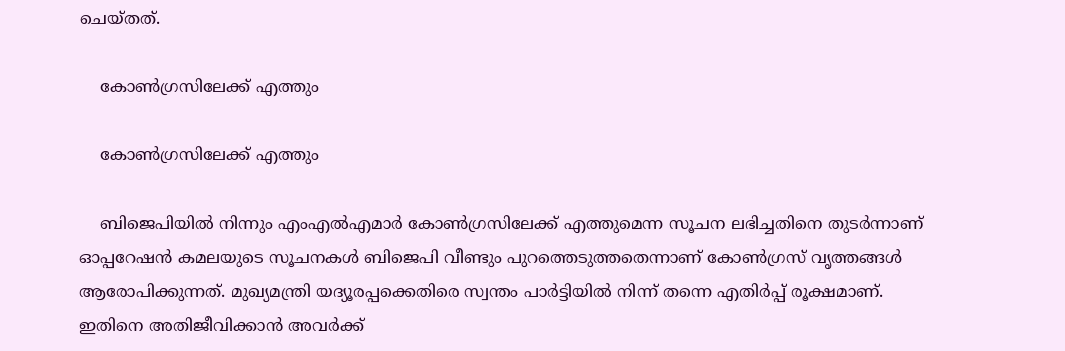ചെയ്തത്.

    കോണ്‍ഗ്രസിലേക്ക് എത്തും

    കോണ്‍ഗ്രസിലേക്ക് എത്തും

    ബിജെപിയില്‍ നിന്നും എംഎല്‍എമാര്‍ കോണ്‍ഗ്രസിലേക്ക് എത്തുമെന്ന സൂചന ലഭിച്ചതിനെ തുടര്‍ന്നാണ് ഓപ്പറേഷന്‍ കമലയുടെ സൂചനകള്‍ ബിജെപി വീണ്ടും പുറത്തെടുത്തതെന്നാണ് കോണ്‍ഗ്രസ് വൃത്തങ്ങള്‍ ആരോപിക്കുന്നത്. മുഖ്യമന്ത്രി യദ്യൂരപ്പക്കെതിരെ സ്വന്തം പാര്‍ട്ടിയില്‍ നിന്ന് തന്നെ എതിര്‍പ്പ് രൂക്ഷമാണ്. ഇതിനെ അതിജീവിക്കാന്‍ അവര്‍ക്ക്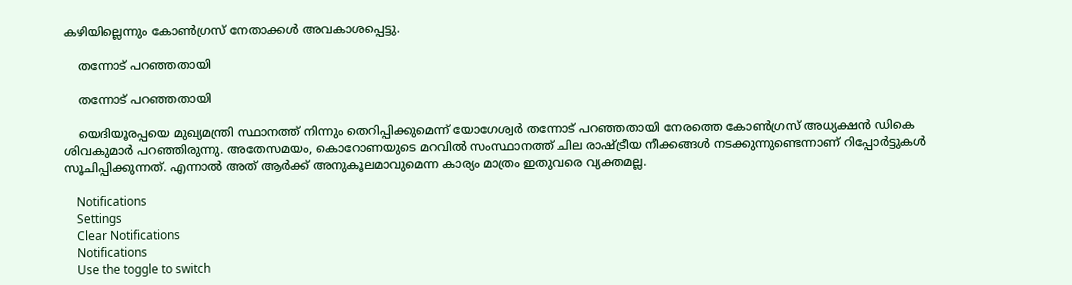കഴിയില്ലെന്നും കോണ്‍ഗ്രസ് നേതാക്കള്‍ അവകാശപ്പെട്ടു.

    തന്നോട് പറഞ്ഞതായി

    തന്നോട് പറഞ്ഞതായി

    യെദിയൂരപ്പയെ മുഖ്യമന്ത്രി സ്ഥാനത്ത് നിന്നും തെറിപ്പിക്കുമെന്ന് യോഗേശ്വര്‍ തന്നോട് പറഞ്ഞതായി നേരത്തെ കോണ്‍ഗ്രസ് അധ്യക്ഷന്‍ ഡികെ ശിവകുമാര്‍ പറഞ്ഞിരുന്നു. അതേസമയം, കൊറോണയുടെ മറവില്‍ സംസ്ഥാനത്ത് ചില രാഷ്ട്രീയ നീക്കങ്ങള്‍ നടക്കുന്നുണ്ടെന്നാണ് റിപ്പോര്‍ട്ടുകള്‍ സൂചിപ്പിക്കുന്നത്. എന്നാല്‍ അത് ആര്‍ക്ക് അനുകൂലമാവുമെന്ന കാര്യം മാത്രം ഇതുവരെ വ്യക്തമല്ല.

    Notifications
    Settings
    Clear Notifications
    Notifications
    Use the toggle to switch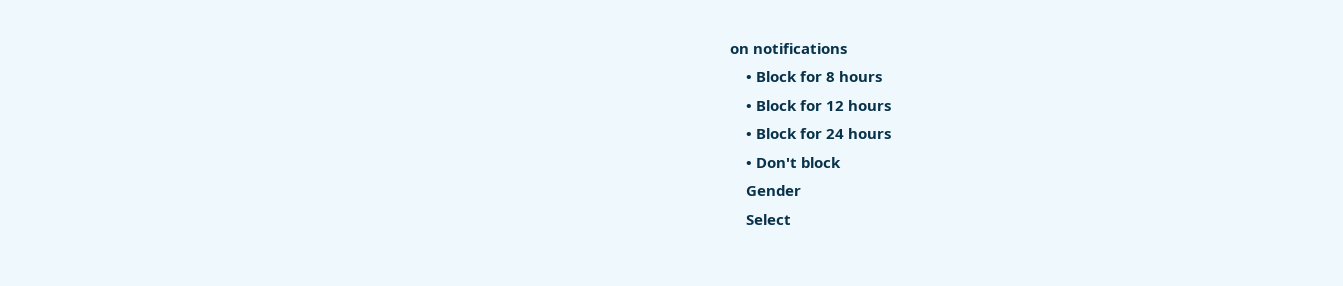on notifications
    • Block for 8 hours
    • Block for 12 hours
    • Block for 24 hours
    • Don't block
    Gender
    Select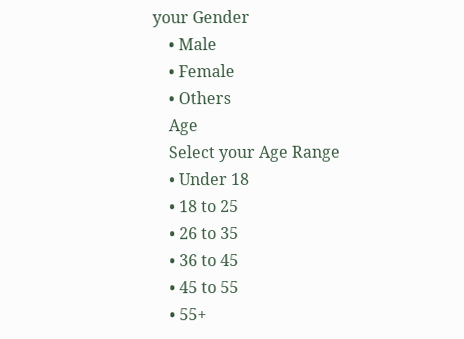your Gender
    • Male
    • Female
    • Others
    Age
    Select your Age Range
    • Under 18
    • 18 to 25
    • 26 to 35
    • 36 to 45
    • 45 to 55
    • 55+